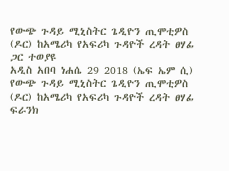የውጭ ጉዳይ ሚኒስትር ጌዲዮን ጢሞቲዎስ (ዶር) ከአሜሪካ የአፍሪካ ጉዳዮች ረዳት ፀሃፊ ጋር ተወያዩ
አዲስ አበባ ነሐሴ 29 2018 (ኤፍ ኤም ሲ) የውጭ ጉዳይ ሚኒስትር ጌዲዮን ጢሞቲዎስ (ዶር) ከአሜሪካ የአፍሪካ ጉዳዮች ረዳት ፀሃፊ ፍራንክ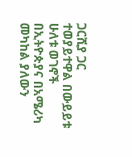ጋርሺያ ጋር ተወያይተዋል በውይይቱ ሁለቱ ወገኖች በኢትዮጵያና በአሜሪካ መካከል ያለውን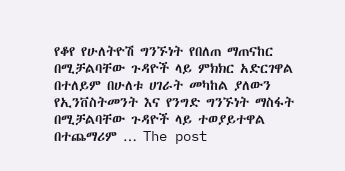የቆየ የሁለትዮሽ ግንኙነት የበለጠ ማጠናከር በሚቻልባቸው ጉዳዮች ላይ ምክክር አድርገዋል በተለይም በሁለቱ ሀገራት መካከል ያለውን የኢንቨስትመንት እና የንግድ ግንኙነት ማስፋት በሚቻልባቸው ጉዳዮች ላይ ተወያይተዋል በተጨማሪም … The post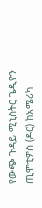የውጭ ጉዳይ ሚኒስትር ጌዲዮን ጢሞቲዎስ (ዶር) ከአሜሪካ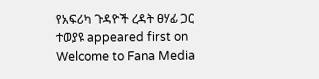የአፍሪካ ጉዳዮች ረዳት ፀሃፊ ጋር ተወያዩ appeared first on Welcome to Fana Media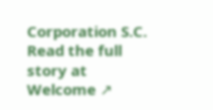Corporation S.C.
Read the full story at Welcome ↗